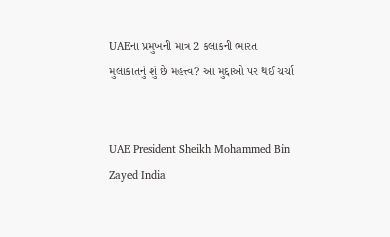UAEના પ્રમુખની માત્ર 2 કલાકની ભારત મુલાકાતનું શું છે મહત્ત્વ? આ મુદ્દાઓ પર થઈ ચર્ચા


UAE President Sheikh Mohammed Bin Zayed India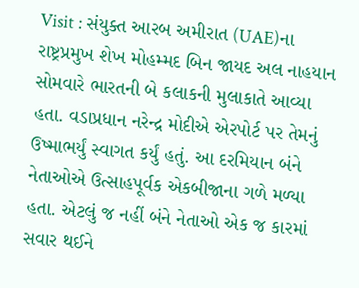Visit : સંયુક્ત આરબ અમીરાત (UAE)ના રાષ્ટ્રપ્રમુખ શેખ મોહમ્મદ બિન જાયદ અલ નાહયાન સોમવારે ભારતની બે કલાકની મુલાકાતે આવ્યા હતા. વડાપ્રધાન નરેન્દ્ર મોદીએ એરપોર્ટ પર તેમનું ઉષ્માભર્યું સ્વાગત કર્યું હતું. આ દરમિયાન બંને નેતાઓએ ઉત્સાહપૂર્વક એકબીજાના ગળે મળ્યા હતા. એટલું જ નહીં બંને નેતાઓ એક જ કારમાં સવાર થઈને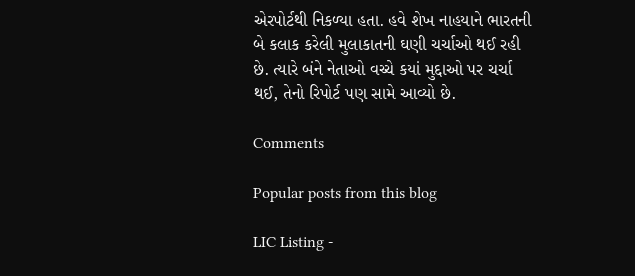એરપોર્ટથી નિકળ્યા હતા. હવે શેખ નાહયાને ભારતની બે કલાક કરેલી મુલાકાતની ઘણી ચર્ચાઓ થઈ રહી છે. ત્યારે બંને નેતાઓ વચ્ચે કયાં મુદ્દાઓ પર ચર્ચા થઈ, તેનો રિપોર્ટ પણ સામે આવ્યો છે.

Comments

Popular posts from this blog

LIC Listing -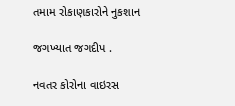તમામ રોકાણકારોને નુકશાન

જગખ્યાત જગદીપ .

નવતર કોરોના વાઇરસ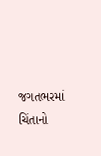જગતભરમાં ચિંતાનો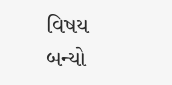વિષય બન્યો